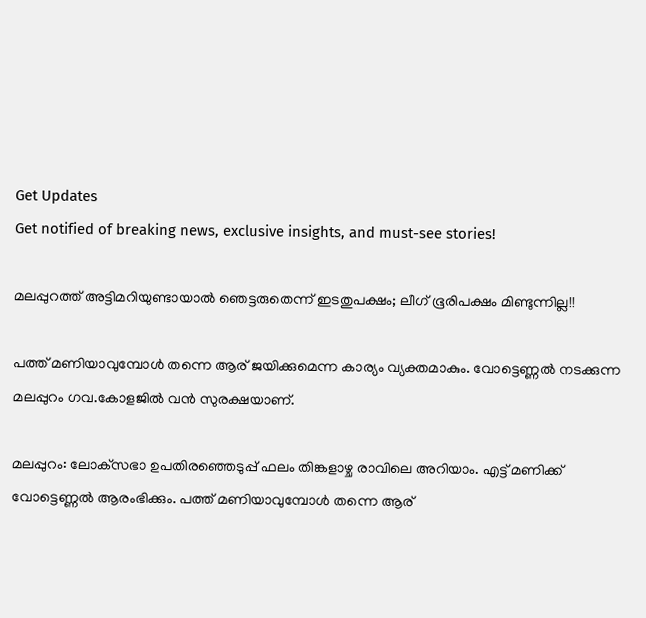Get Updates
Get notified of breaking news, exclusive insights, and must-see stories!

മലപ്പുറത്ത് അട്ടിമറിയുണ്ടായാല്‍ ഞെട്ടരുതെന്ന് ഇടതുപക്ഷം; ലീഗ് ഭൂരിപക്ഷം മിണ്ടുന്നില്ല!!

പത്ത് മണിയാവുമ്പോള്‍ തന്നെ ആര് ജയിക്കുമെന്ന കാര്യം വ്യക്തമാകും. വോട്ടെണ്ണല്‍ നടക്കുന്ന മലപ്പുറം ഗവ.കോളജില്‍ വന്‍ സുരക്ഷയാണ്.

മലപ്പുറം: ലോക്‌സഭാ ഉപതിരഞ്ഞെടുപ്പ് ഫലം തിങ്കളാഴ്ച രാവിലെ അറിയാം. എട്ട് മണിക്ക് വോട്ടെണ്ണല്‍ ആരംഭിക്കും. പത്ത് മണിയാവുമ്പോള്‍ തന്നെ ആര്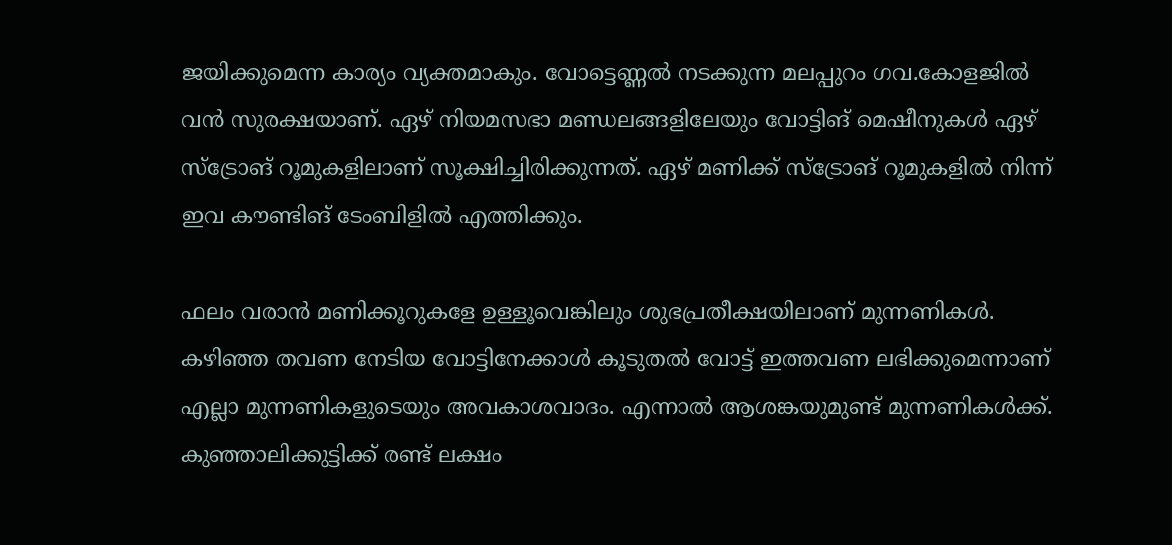ജയിക്കുമെന്ന കാര്യം വ്യക്തമാകും. വോട്ടെണ്ണല്‍ നടക്കുന്ന മലപ്പുറം ഗവ.കോളജില്‍ വന്‍ സുരക്ഷയാണ്. ഏഴ് നിയമസഭാ മണ്ഡലങ്ങളിലേയും വോട്ടിങ് മെഷീനുകള്‍ ഏഴ് സ്‌ട്രോങ് റൂമുകളിലാണ് സൂക്ഷിച്ചിരിക്കുന്നത്. ഏഴ് മണിക്ക് സ്‌ട്രോങ് റൂമുകളില്‍ നിന്ന് ഇവ കൗണ്ടിങ് ടേംബിളില്‍ എത്തിക്കും.

ഫലം വരാന്‍ മണിക്കൂറുകളേ ഉള്ളൂവെങ്കിലും ശുഭപ്രതീക്ഷയിലാണ് മുന്നണികള്‍. കഴിഞ്ഞ തവണ നേടിയ വോട്ടിനേക്കാള്‍ കൂടുതല്‍ വോട്ട് ഇത്തവണ ലഭിക്കുമെന്നാണ് എല്ലാ മുന്നണികളുടെയും അവകാശവാദം. എന്നാല്‍ ആശങ്കയുമുണ്ട് മുന്നണികള്‍ക്ക്. കുഞ്ഞാലിക്കുട്ടിക്ക് രണ്ട് ലക്ഷം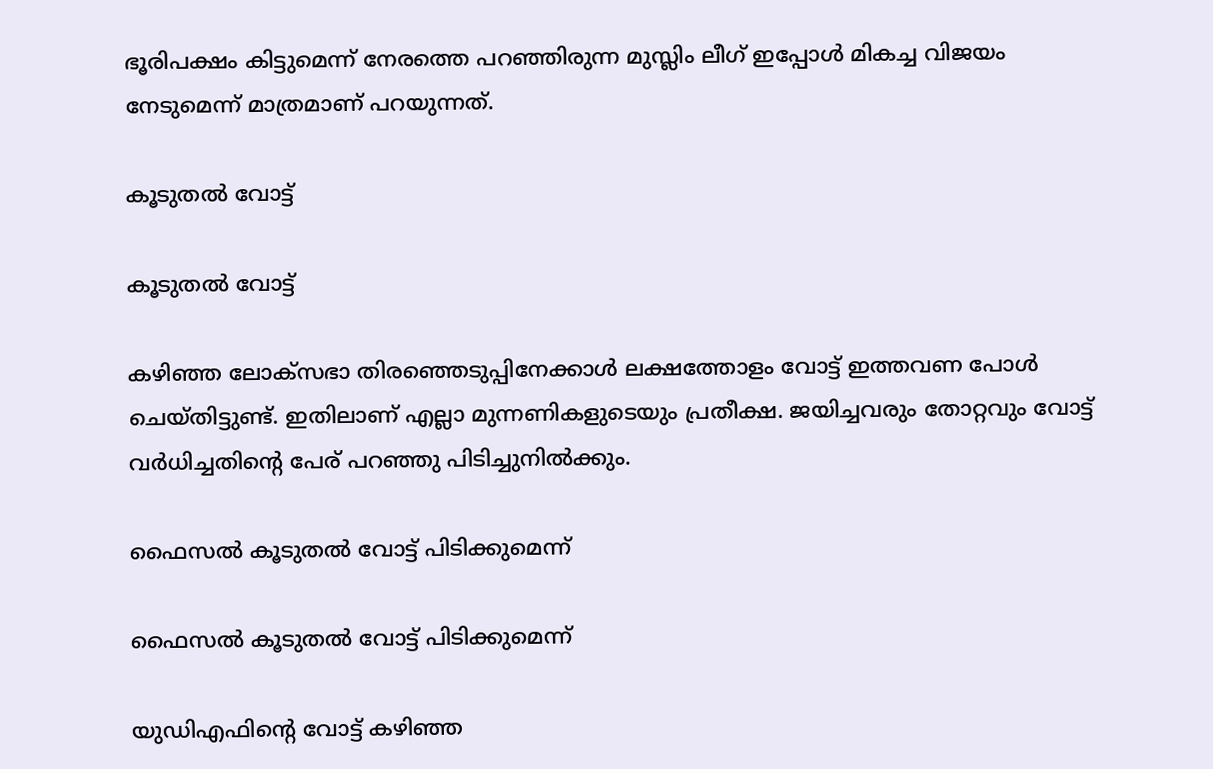ഭൂരിപക്ഷം കിട്ടുമെന്ന് നേരത്തെ പറഞ്ഞിരുന്ന മുസ്ലിം ലീഗ് ഇപ്പോള്‍ മികച്ച വിജയം നേടുമെന്ന് മാത്രമാണ് പറയുന്നത്.

കൂടുതല്‍ വോട്ട്

കൂടുതല്‍ വോട്ട്

കഴിഞ്ഞ ലോക്‌സഭാ തിരഞ്ഞെടുപ്പിനേക്കാള്‍ ലക്ഷത്തോളം വോട്ട് ഇത്തവണ പോള്‍ ചെയ്തിട്ടുണ്ട്. ഇതിലാണ് എല്ലാ മുന്നണികളുടെയും പ്രതീക്ഷ. ജയിച്ചവരും തോറ്റവും വോട്ട് വര്‍ധിച്ചതിന്റെ പേര് പറഞ്ഞു പിടിച്ചുനില്‍ക്കും.

ഫൈസല്‍ കൂടുതല്‍ വോട്ട് പിടിക്കുമെന്ന്

ഫൈസല്‍ കൂടുതല്‍ വോട്ട് പിടിക്കുമെന്ന്

യുഡിഎഫിന്റെ വോട്ട് കഴിഞ്ഞ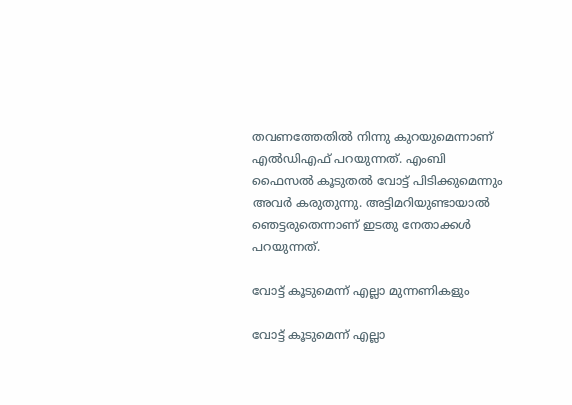തവണത്തേതില്‍ നിന്നു കുറയുമെന്നാണ് എല്‍ഡിഎഫ് പറയുന്നത്. എംബി ഫൈസല്‍ കൂടുതല്‍ വോട്ട് പിടിക്കുമെന്നും അവര്‍ കരുതുന്നു. അട്ടിമറിയുണ്ടായാല്‍ ഞെട്ടരുതെന്നാണ് ഇടതു നേതാക്കള്‍ പറയുന്നത്.

വോട്ട് കൂടുമെന്ന് എല്ലാ മുന്നണികളും

വോട്ട് കൂടുമെന്ന് എല്ലാ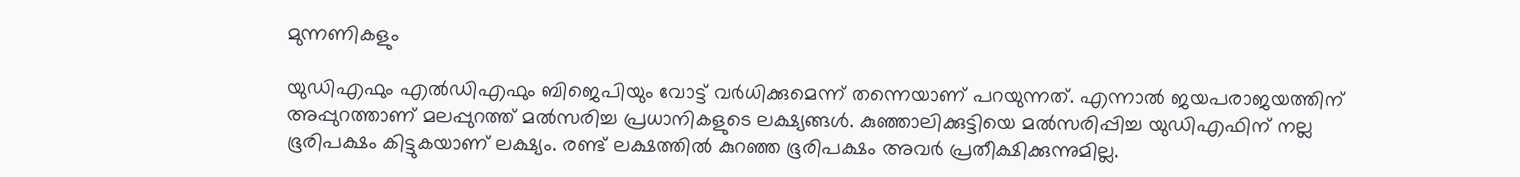മുന്നണികളും

യുഡിഎഫും എല്‍ഡിഎഫും ബിജെപിയും വോട്ട് വര്‍ധിക്കുമെന്ന് തന്നെയാണ് പറയുന്നത്. എന്നാല്‍ ജയപരാജയത്തിന് അപ്പുറത്താണ് മലപ്പുറത്ത് മല്‍സരിച്ച പ്രധാനികളുടെ ലക്ഷ്യങ്ങള്‍. കുഞ്ഞാലിക്കുട്ടിയെ മല്‍സരിപ്പിച്ച യുഡിഎഫിന് നല്ല ഭൂരിപക്ഷം കിട്ടുകയാണ് ലക്ഷ്യം. രണ്ട് ലക്ഷത്തില്‍ കുറഞ്ഞ ഭൂരിപക്ഷം അവര്‍ പ്രതീക്ഷിക്കുന്നുമില്ല.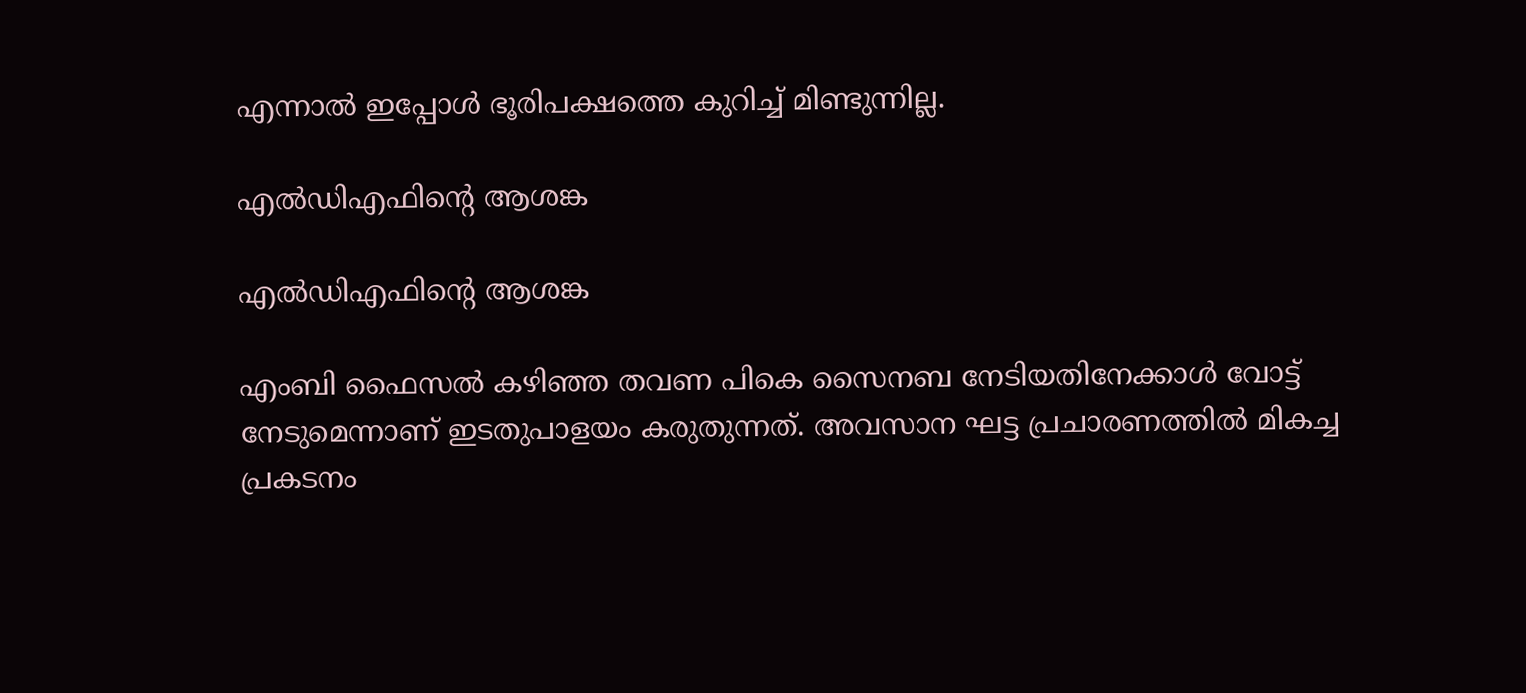എന്നാല്‍ ഇപ്പോള്‍ ഭൂരിപക്ഷത്തെ കുറിച്ച് മിണ്ടുന്നില്ല.

എല്‍ഡിഎഫിന്റെ ആശങ്ക

എല്‍ഡിഎഫിന്റെ ആശങ്ക

എംബി ഫൈസല്‍ കഴിഞ്ഞ തവണ പികെ സൈനബ നേടിയതിനേക്കാള്‍ വോട്ട് നേടുമെന്നാണ് ഇടതുപാളയം കരുതുന്നത്. അവസാന ഘട്ട പ്രചാരണത്തില്‍ മികച്ച പ്രകടനം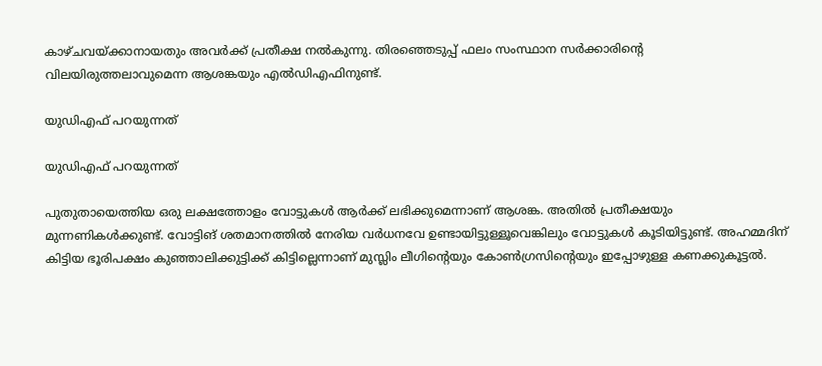കാഴ്ചവയ്ക്കാനായതും അവര്‍ക്ക് പ്രതീക്ഷ നല്‍കുന്നു. തിരഞ്ഞെടുപ്പ് ഫലം സംസ്ഥാന സര്‍ക്കാരിന്റെ വിലയിരുത്തലാവുമെന്ന ആശങ്കയും എല്‍ഡിഎഫിനുണ്ട്.

യുഡിഎഫ് പറയുന്നത്

യുഡിഎഫ് പറയുന്നത്

പുതുതായെത്തിയ ഒരു ലക്ഷത്തോളം വോട്ടുകള്‍ ആര്‍ക്ക് ലഭിക്കുമെന്നാണ് ആശങ്ക. അതില്‍ പ്രതീക്ഷയും മുന്നണികള്‍ക്കുണ്ട്. വോട്ടിങ് ശതമാനത്തില്‍ നേരിയ വര്‍ധനവേ ഉണ്ടായിട്ടുള്ളൂവെങ്കിലും വോട്ടുകള്‍ കൂടിയിട്ടുണ്ട്. അഹമ്മദിന് കിട്ടിയ ഭൂരിപക്ഷം കുഞ്ഞാലിക്കുട്ടിക്ക് കിട്ടില്ലെന്നാണ് മുസ്ലിം ലീഗിന്റെയും കോണ്‍ഗ്രസിന്റെയും ഇപ്പോഴുള്ള കണക്കുകൂട്ടല്‍.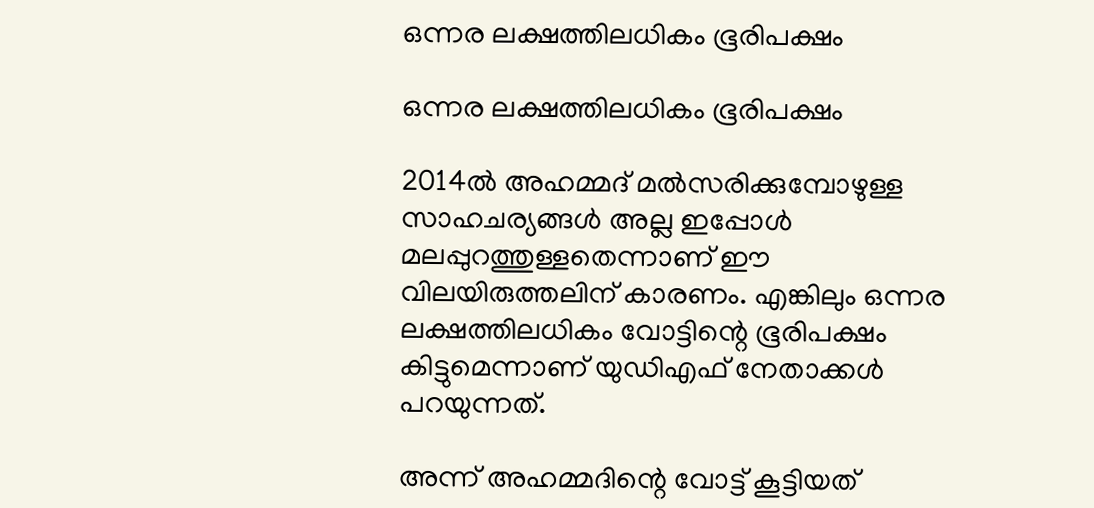ഒന്നര ലക്ഷത്തിലധികം ഭൂരിപക്ഷം

ഒന്നര ലക്ഷത്തിലധികം ഭൂരിപക്ഷം

2014ല്‍ അഹമ്മദ് മല്‍സരിക്കുമ്പോഴുള്ള സാഹചര്യങ്ങള്‍ അല്ല ഇപ്പോള്‍ മലപ്പുറത്തുള്ളതെന്നാണ് ഈ വിലയിരുത്തലിന് കാരണം. എങ്കിലും ഒന്നര ലക്ഷത്തിലധികം വോട്ടിന്റെ ഭൂരിപക്ഷം കിട്ടുമെന്നാണ് യുഡിഎഫ് നേതാക്കള്‍ പറയുന്നത്.

അന്ന് അഹമ്മദിന്റെ വോട്ട് കൂട്ടിയത്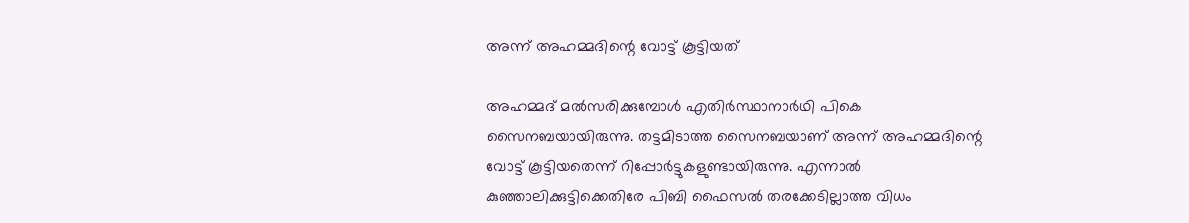അന്ന് അഹമ്മദിന്റെ വോട്ട് കൂട്ടിയത്

അഹമ്മദ് മല്‍സരിക്കുമ്പോള്‍ എതിര്‍സ്ഥാനാര്‍ഥി പികെ സൈനബയായിരുന്നു. തട്ടമിടാത്ത സൈനബയാണ് അന്ന് അഹമ്മദിന്റെ വോട്ട് കൂട്ടിയതെന്ന് റിപ്പോര്‍ട്ടുകളുണ്ടായിരുന്നു. എന്നാല്‍ കുഞ്ഞാലിക്കുട്ടിക്കെതിരേ പിബി ഫൈസല്‍ തരക്കേടില്ലാത്ത വിധം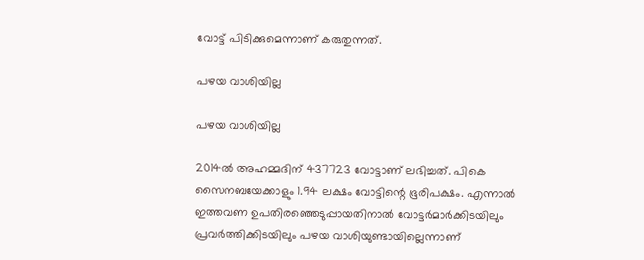വോട്ട് പിടിക്കുമെന്നാണ് കരുതുന്നത്.

പഴയ വാശിയില്ല

പഴയ വാശിയില്ല

2014ല്‍ അഹമ്മദിന് 437723 വോട്ടാണ് ലഭിച്ചത്. പികെ സൈനബയേക്കാളും 1.94 ലക്ഷം വോട്ടിന്റെ ഭൂരിപക്ഷം. എന്നാല്‍ ഇത്തവണ ഉപതിരഞ്ഞെടുപ്പായതിനാല്‍ വോട്ടര്‍മാര്‍ക്കിടയിലും പ്രവര്‍ത്തിക്കിടയിലും പഴയ വാശിയുണ്ടായില്ലെന്നാണ്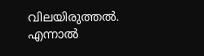വിലയിരുത്തല്‍. എന്നാല്‍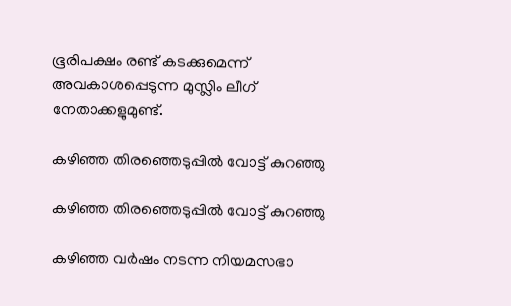ഭൂരിപക്ഷം രണ്ട് കടക്കുമെന്ന് അവകാശപ്പെടുന്ന മുസ്ലിം ലീഗ് നേതാക്കളുമുണ്ട്.

കഴിഞ്ഞ തിരഞ്ഞെടുപ്പില്‍ വോട്ട് കുറഞ്ഞു

കഴിഞ്ഞ തിരഞ്ഞെടുപ്പില്‍ വോട്ട് കുറഞ്ഞു

കഴിഞ്ഞ വര്‍ഷം നടന്ന നിയമസഭാ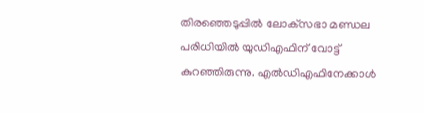തിരഞ്ഞെടുപ്പില്‍ ലോക്‌സഭാ മണ്ഡല പരിധിയില്‍ യുഡിഎഫിന് വോട്ട് കുറഞ്ഞിരുന്നു. എല്‍ഡിഎഫിനേക്കാള്‍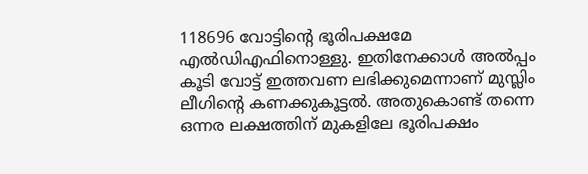118696 വോട്ടിന്റെ ഭൂരിപക്ഷമേ എല്‍ഡിഎഫിനൊള്ളു. ഇതിനേക്കാള്‍ അല്‍പ്പം കൂടി വോട്ട് ഇത്തവണ ലഭിക്കുമെന്നാണ് മുസ്ലിം ലീഗിന്റെ കണക്കുകൂട്ടല്‍. അതുകൊണ്ട് തന്നെ ഒന്നര ലക്ഷത്തിന് മുകളിലേ ഭൂരിപക്ഷം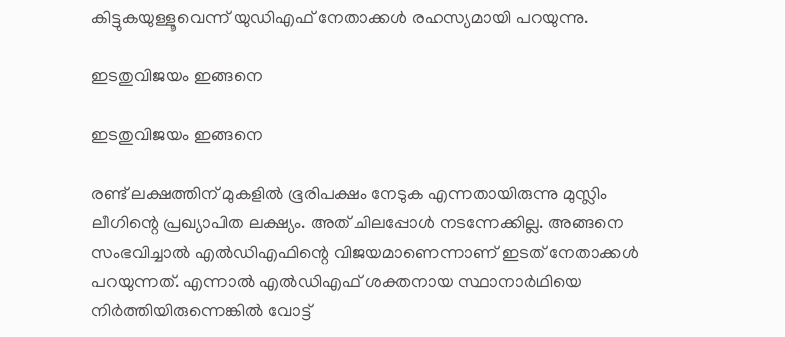കിട്ടുകയുള്ളൂവെന്ന് യുഡിഎഫ് നേതാക്കള്‍ രഹസ്യമായി പറയുന്നു.

ഇടതുവിജയം ഇങ്ങനെ

ഇടതുവിജയം ഇങ്ങനെ

രണ്ട് ലക്ഷത്തിന് മുകളില്‍ ഭൂരിപക്ഷം നേടുക എന്നതായിരുന്നു മുസ്ലിം ലീഗിന്റെ പ്രഖ്യാപിത ലക്ഷ്യം. അത് ചിലപ്പോള്‍ നടന്നേക്കില്ല. അങ്ങനെ സംഭവിച്ചാല്‍ എല്‍ഡിഎഫിന്റെ വിജയമാണെന്നാണ് ഇടത് നേതാക്കള്‍ പറയുന്നത്. എന്നാല്‍ എല്‍ഡിഎഫ് ശക്തനായ സ്ഥാനാര്‍ഥിയെ നിര്‍ത്തിയിരുന്നെങ്കില്‍ വോട്ട്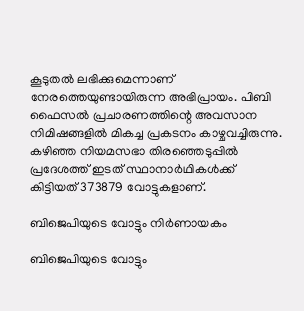കൂടുതല്‍ ലഭിക്കുമെന്നാണ് നേരത്തെയുണ്ടായിരുന്ന അഭിപ്രായം. പിബി ഫൈസല്‍ പ്രചാരണത്തിന്റെ അവസാന നിമിഷങ്ങളില്‍ മികച്ച പ്രകടനം കാഴ്ചവച്ചിരുന്നു. കഴിഞ്ഞ നിയമസഭാ തിരഞ്ഞെടുപ്പില്‍ പ്രദേശത്ത് ഇടത് സ്ഥാനാര്‍ഥികള്‍ക്ക് കിട്ടിയത് 373879 വോട്ടുകളാണ്.

ബിജെപിയുടെ വോട്ടും നിര്‍ണായകം

ബിജെപിയുടെ വോട്ടും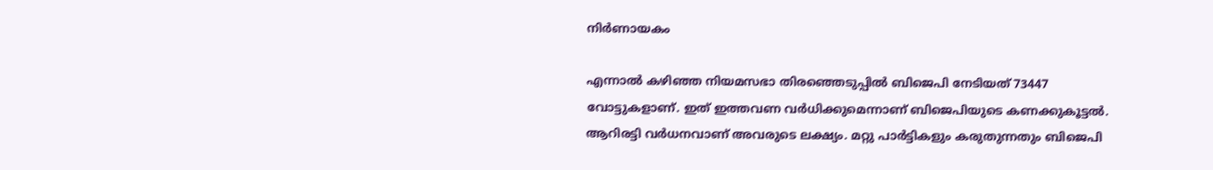നിര്‍ണായകം

എന്നാല്‍ കഴിഞ്ഞ നിയമസഭാ തിരഞ്ഞെടുപ്പില്‍ ബിജെപി നേടിയത് 73447 വോട്ടുകളാണ്. ഇത് ഇത്തവണ വര്‍ധിക്കുമെന്നാണ് ബിജെപിയുടെ കണക്കുകൂട്ടല്‍. ആറിരട്ടി വര്‍ധനവാണ് അവരുടെ ലക്ഷ്യം. മറ്റു പാര്‍ട്ടികളും കരുതുന്നതും ബിജെപി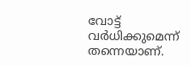വോട്ട് വര്‍ധിക്കുമെന്ന് തന്നെയാണ്.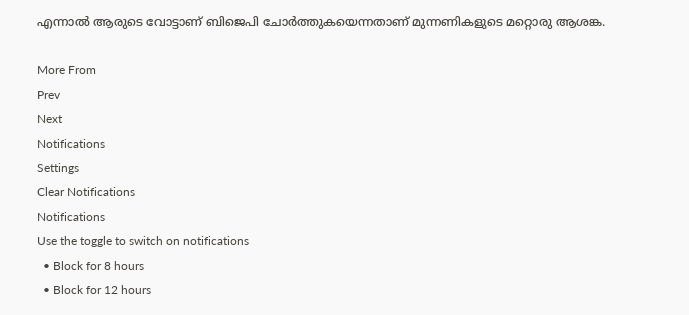എന്നാല്‍ ആരുടെ വോട്ടാണ് ബിജെപി ചോര്‍ത്തുകയെന്നതാണ് മുന്നണികളുടെ മറ്റൊരു ആശങ്ക.

More From
Prev
Next
Notifications
Settings
Clear Notifications
Notifications
Use the toggle to switch on notifications
  • Block for 8 hours
  • Block for 12 hours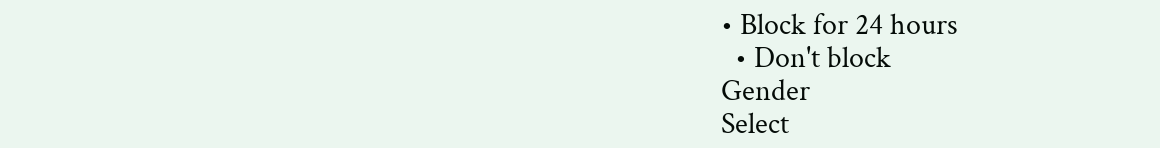• Block for 24 hours
  • Don't block
Gender
Select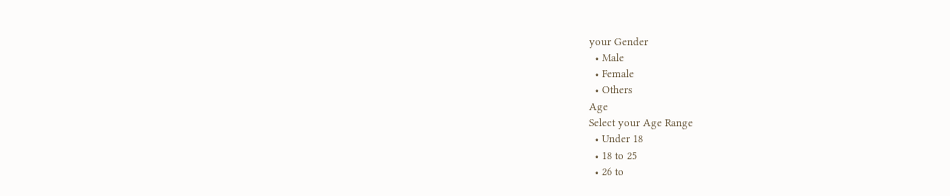your Gender
  • Male
  • Female
  • Others
Age
Select your Age Range
  • Under 18
  • 18 to 25
  • 26 to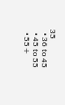35
  • 36 to 45
  • 45 to 55
  • 55+